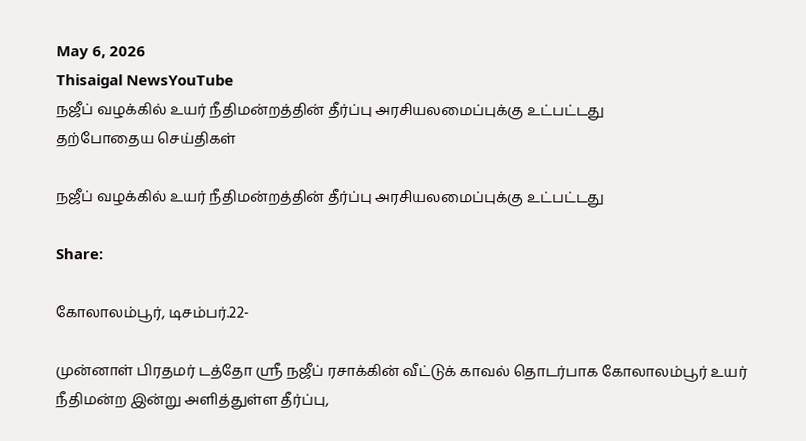May 6, 2026
Thisaigal NewsYouTube
நஜீப் வழக்கில் உயர் நீதிமன்றத்தின் தீர்ப்பு அரசியலமைப்புக்கு உட்பட்டது
தற்போதைய செய்திகள்

நஜீப் வழக்கில் உயர் நீதிமன்றத்தின் தீர்ப்பு அரசியலமைப்புக்கு உட்பட்டது

Share:

கோலாலம்பூர், டிசம்பர்.22-

முன்னாள் பிரதமர் டத்தோ ஶ்ரீ நஜீப் ரசாக்கின் வீட்டுக் காவல் தொடர்பாக கோலாலம்பூர் உயர் நீதிமன்ற இன்று அளித்துள்ள தீர்ப்பு,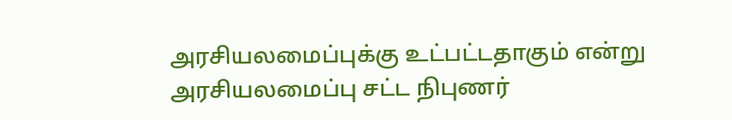அரசியலமைப்புக்கு உட்பட்டதாகும் என்று அரசியலமைப்பு சட்ட நிபுணர்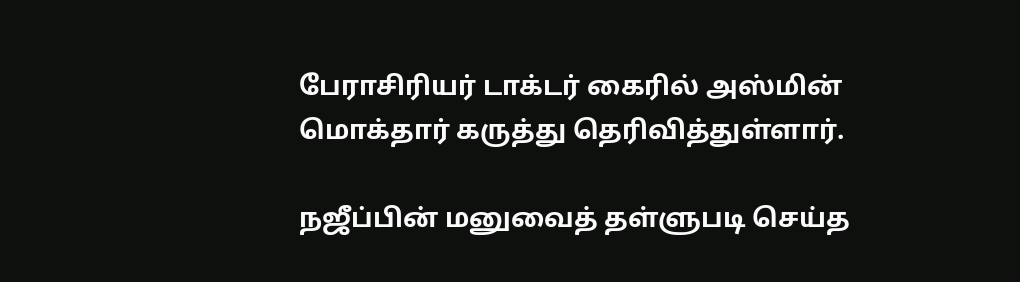பேராசிரியர் டாக்டர் கைரில் அஸ்மின் மொக்தார் கருத்து தெரிவித்துள்ளார்.

நஜீப்பின் மனுவைத் தள்ளுபடி செய்த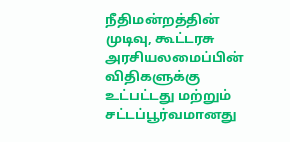நீதிமன்றத்தின் முடிவு, கூட்டரசு அரசியலமைப்பின் விதிகளுக்கு உட்பட்டது மற்றும் சட்டப்பூர்வமானது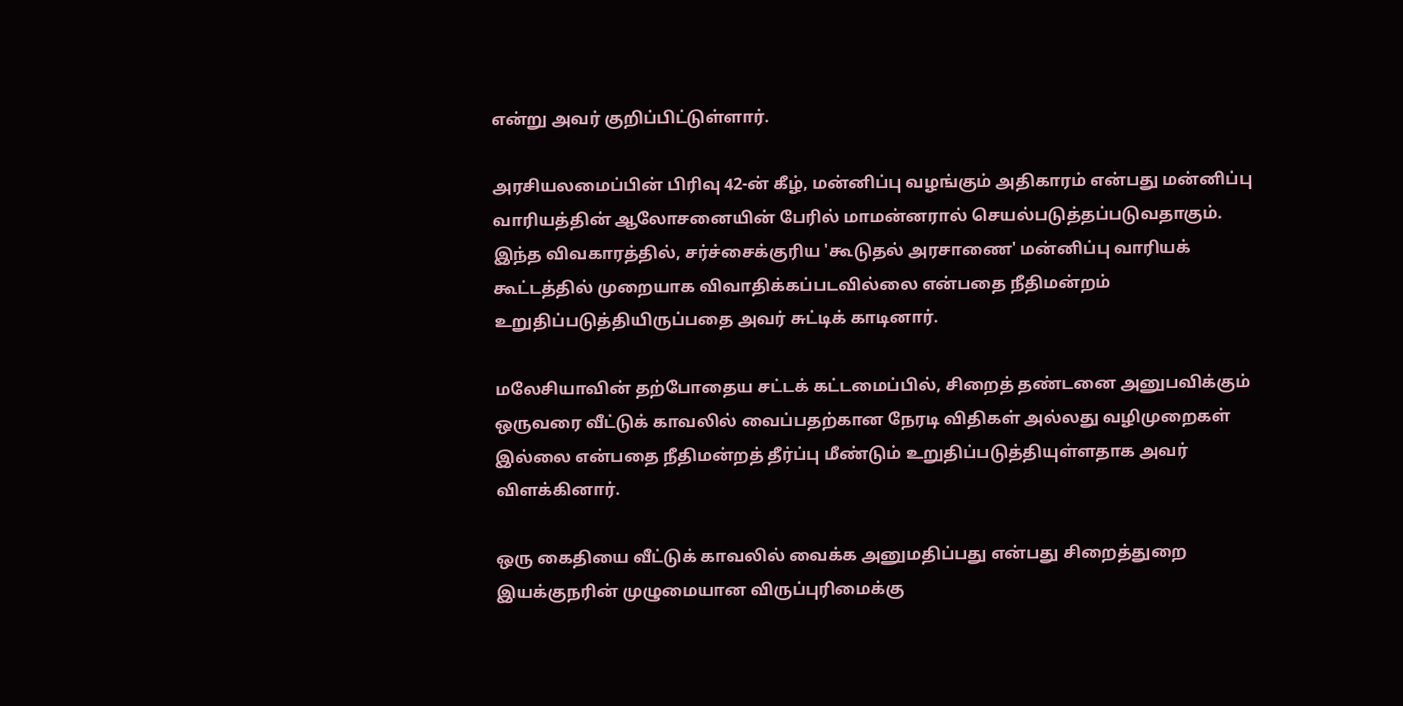என்று அவர் குறிப்பிட்டுள்ளார்.

அரசியலமைப்பின் பிரிவு 42-ன் கீழ், மன்னிப்பு வழங்கும் அதிகாரம் என்பது மன்னிப்பு வாரியத்தின் ஆலோசனையின் பேரில் மாமன்னரால் செயல்படுத்தப்படுவதாகும். இந்த விவகாரத்தில், சர்ச்சைக்குரிய 'கூடுதல் அரசாணை' மன்னிப்பு வாரியக் கூட்டத்தில் முறையாக விவாதிக்கப்படவில்லை என்பதை நீதிமன்றம் உறுதிப்படுத்தியிருப்பதை அவர் சுட்டிக் காடினார்.

மலேசியாவின் தற்போதைய சட்டக் கட்டமைப்பில், சிறைத் தண்டனை அனுபவிக்கும் ஒருவரை வீட்டுக் காவலில் வைப்பதற்கான நேரடி விதிகள் அல்லது வழிமுறைகள் இல்லை என்பதை நீதிமன்றத் தீர்ப்பு மீண்டும் உறுதிப்படுத்தியுள்ளதாக அவர் விளக்கினார்.

ஒரு கைதியை வீட்டுக் காவலில் வைக்க அனுமதிப்பது என்பது சிறைத்துறை இயக்குநரின் முழுமையான விருப்புரிமைக்கு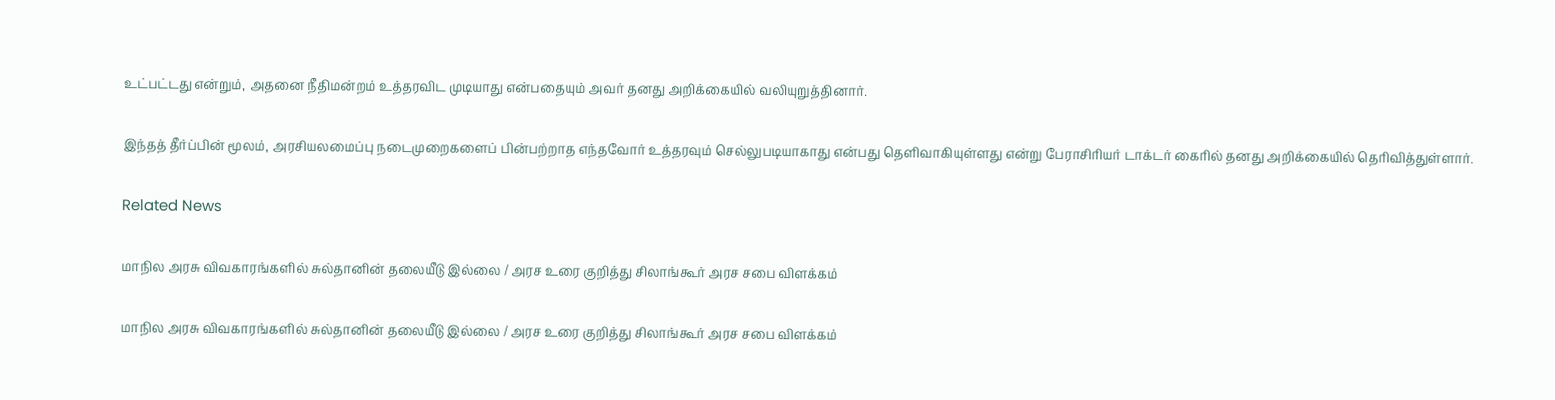உட்பட்டது என்றும், அதனை நீதிமன்றம் உத்தரவிட முடியாது என்பதையும் அவர் தனது அறிக்கையில் வலியுறுத்தினார்.

இந்தத் தீர்ப்பின் மூலம், அரசியலமைப்பு நடைமுறைகளைப் பின்பற்றாத எந்தவோர் உத்தரவும் செல்லுபடியாகாது என்பது தெளிவாகியுள்ளது என்று பேராசிரியர் டாக்டர் கைரில் தனது அறிக்கையில் தெரிவித்துள்ளார்.

Related News

மாநில அரசு விவகாரங்களில் சுல்தானின் தலையீடு இல்லை / அரச உரை குறித்து சிலாங்கூர் அரச சபை விளக்கம்

மாநில அரசு விவகாரங்களில் சுல்தானின் தலையீடு இல்லை / அரச உரை குறித்து சிலாங்கூர் அரச சபை விளக்கம்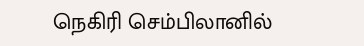நெகிரி செம்பிலானில்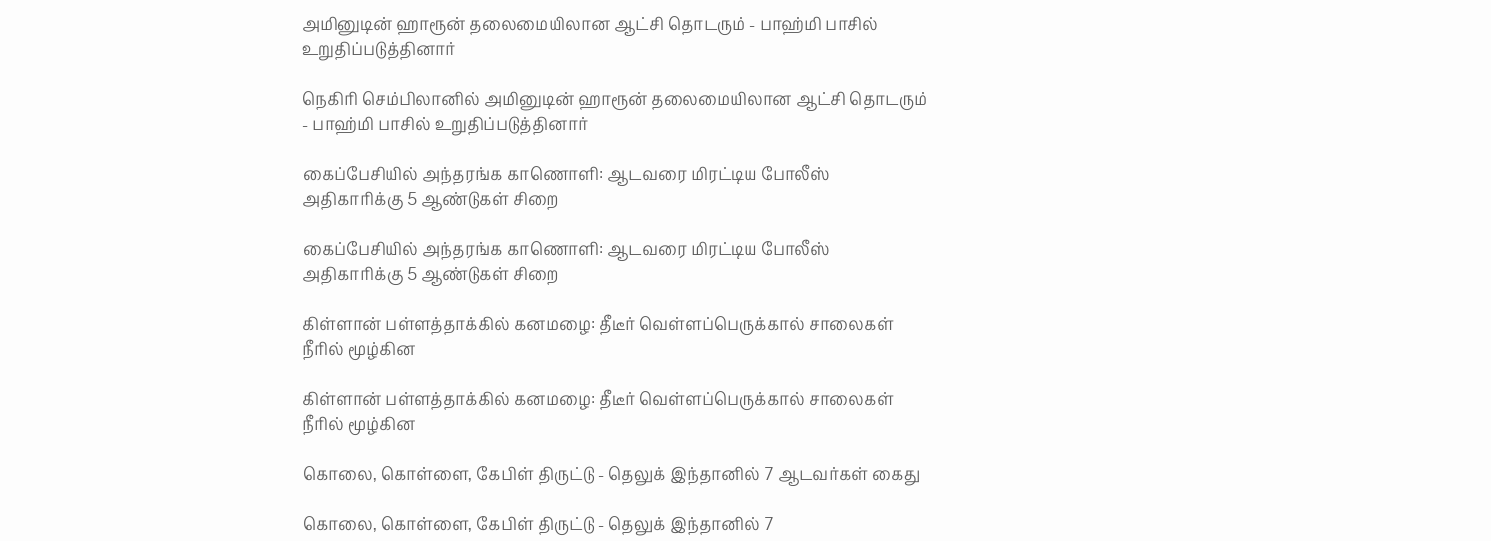அமினுடின் ஹாரூன் தலைமையிலான ஆட்சி தொடரும் - பாஹ்மி பாசில் உறுதிப்படுத்தினார்

நெகிரி செம்பிலானில் அமினுடின் ஹாரூன் தலைமையிலான ஆட்சி தொடரும் - பாஹ்மி பாசில் உறுதிப்படுத்தினார்

கைப்பேசியில் அந்தரங்க காணொளி: ஆடவரை மிரட்டிய போலீஸ் அதிகாரிக்கு 5 ஆண்டுகள் சிறை

கைப்பேசியில் அந்தரங்க காணொளி: ஆடவரை மிரட்டிய போலீஸ் அதிகாரிக்கு 5 ஆண்டுகள் சிறை

கிள்ளான் பள்ளத்தாக்கில் கனமழை: தீடீர் வெள்ளப்பெருக்கால் சாலைகள் நீரில் மூழ்கின

கிள்ளான் பள்ளத்தாக்கில் கனமழை: தீடீர் வெள்ளப்பெருக்கால் சாலைகள் நீரில் மூழ்கின

கொலை, கொள்ளை, கேபிள் திருட்டு - தெலுக் இந்தானில் 7 ஆடவர்கள் கைது

கொலை, கொள்ளை, கேபிள் திருட்டு - தெலுக் இந்தானில் 7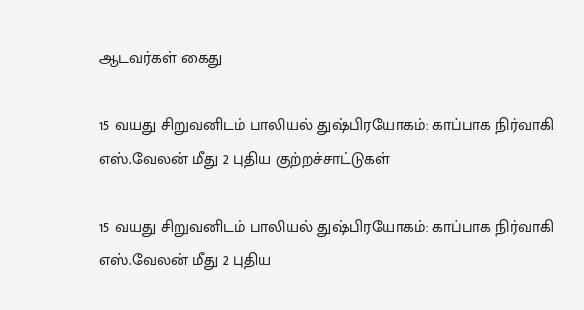ஆடவர்கள் கைது

15 வயது சிறுவனிடம் பாலியல் துஷ்பிரயோகம்: காப்பாக நிர்வாகி எஸ்.வேலன் மீது 2 புதிய குற்றச்சாட்டுகள்

15 வயது சிறுவனிடம் பாலியல் துஷ்பிரயோகம்: காப்பாக நிர்வாகி எஸ்.வேலன் மீது 2 புதிய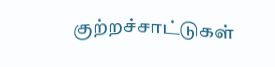குற்றச்சாட்டுகள்